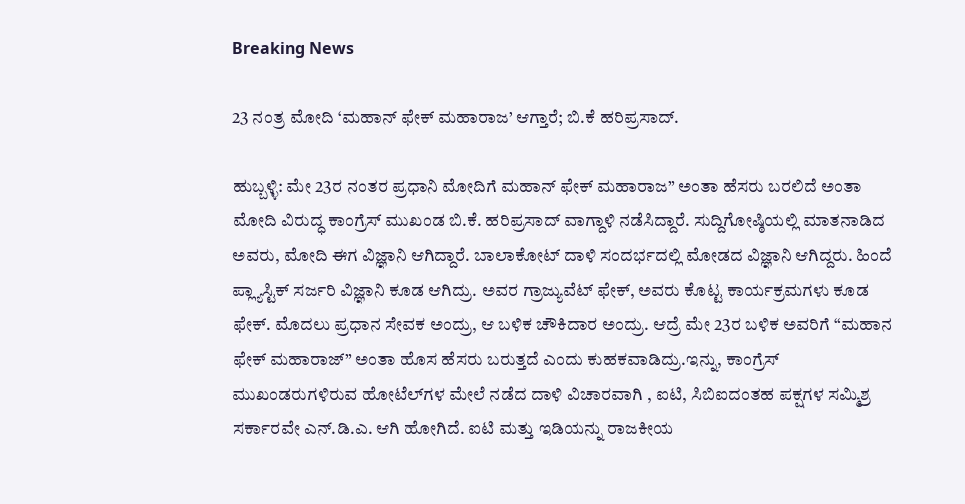Breaking News

23 ನಂತ್ರ ಮೋದಿ ‘ಮಹಾನ್ ಫೇಕ್ ಮಹಾರಾಜ’ ಆಗ್ತಾರೆ; ಬಿ.ಕೆ ಹರಿಪ್ರಸಾದ್.

ಹುಬ್ಬಳ್ಳಿ: ಮೇ 23ರ ನಂತರ ಪ್ರಧಾನಿ ಮೋದಿಗೆ ಮಹಾನ್ ಫೇಕ್ ಮಹಾರಾಜ” ಅಂತಾ ಹೆಸರು ಬರಲಿದೆ ಅಂತಾ ಮೋದಿ ವಿರುದ್ಧ ಕಾಂಗ್ರೆಸ್ ಮುಖಂಡ ಬಿ.ಕೆ. ಹರಿಪ್ರಸಾದ್ ವಾಗ್ದಾಳಿ ನಡೆಸಿದ್ದಾರೆ. ಸುದ್ದಿಗೋಷ್ಠಿಯಲ್ಲಿ ಮಾತನಾಡಿದ ಅವರು, ಮೋದಿ ಈಗ ವಿಜ್ಞಾನಿ ಆಗಿದ್ದಾರೆ. ಬಾಲಾಕೋಟ್ ದಾಳಿ ಸಂದರ್ಭದಲ್ಲಿ ಮೋಡದ ವಿಜ್ಞಾನಿ ಆಗಿದ್ದರು. ಹಿಂದೆ ಪ್ಲ್ಯಾಸ್ಟಿಕ್ ಸರ್ಜರಿ ವಿಜ್ಞಾನಿ ಕೂಡ ಆಗಿದ್ರು. ಅವರ ಗ್ರಾಜ್ಯುವೆಟ್ ಫೇಕ್, ಅವರು ಕೊಟ್ಟ ಕಾರ್ಯಕ್ರಮಗಳು ಕೂಡ ಫೇಕ್. ಮೊದಲು ಪ್ರಧಾನ ಸೇವಕ ಅಂದ್ರು, ಆ ಬಳಿಕ ಚೌಕಿದಾರ ಅಂದ್ರು. ಆದ್ರೆ ಮೇ 23ರ ಬಳಿಕ ಅವರಿಗೆ “ಮಹಾನ ಫೇಕ್ ಮಹಾರಾಜ್” ಅಂತಾ ಹೊಸ ಹೆಸರು ಬರುತ್ತದೆ ಎಂದು ಕುಹಕವಾಡಿದ್ರು.ಇನ್ನು, ಕಾಂಗ್ರೆಸ್ ಮುಖಂಡರುಗಳಿರುವ ಹೋಟೆಲ್‌ಗಳ ಮೇಲೆ ನಡೆದ ದಾಳಿ ವಿಚಾರವಾಗಿ , ಐಟಿ, ಸಿಬಿಐದಂತಹ ಪಕ್ಷಗಳ ಸಮ್ಮಿಶ್ರ ಸರ್ಕಾರವೇ ಎನ್.ಡಿ.ಎ. ಆಗಿ ಹೋಗಿದೆ. ಐಟಿ ಮತ್ತು‌ ಇಡಿಯನ್ನು ರಾಜಕೀಯ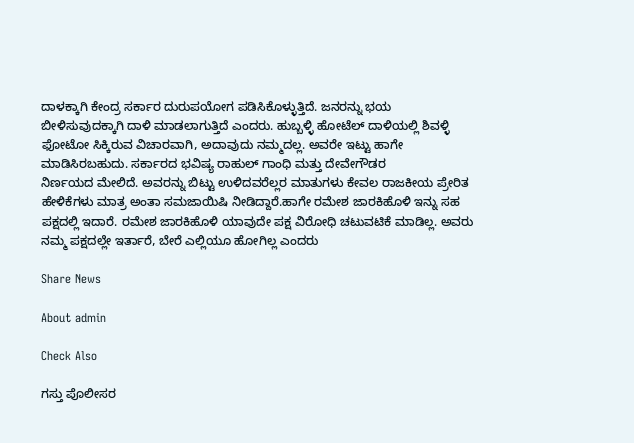ದಾಳಕ್ಕಾಗಿ ಕೇಂದ್ರ ಸರ್ಕಾರ ದುರುಪಯೋಗ ಪಡಿಸಿಕೊಳ್ಳುತ್ತಿದೆ. ಜನರನ್ನು ಭಯ ಬೀಳಿಸುವುದಕ್ಕಾಗಿ ದಾಳಿ ಮಾಡಲಾಗುತ್ತಿದೆ ಎಂದರು. ಹುಬ್ಬಳ್ಳಿ ಹೋಟೆಲ್‌ ದಾಳಿಯಲ್ಲಿ ಶಿವಳ್ಳಿ ಫೋಟೋ ಸಿಕ್ಕಿರುವ ವಿಚಾರವಾಗಿ, ಅದಾವುದು ನಮ್ಮದಲ್ಲ. ಅವರೇ‌ ಇಟ್ಟು ಹಾಗೇ ಮಾಡಿಸಿರಬಹುದು. ಸರ್ಕಾರದ‌ ಭವಿಷ್ಯ ರಾಹುಲ್ ಗಾಂಧಿ ಮತ್ತು ದೇವೇಗೌಡರ ನಿರ್ಣಯದ ‌ಮೇಲಿದೆ. ಅವರನ್ನು ಬಿಟ್ಟು ಉಳಿದವರೆಲ್ಲರ ಮಾತುಗಳು ಕೇವಲ‌ ರಾಜಕೀಯ ಪ್ರೇರಿತ ಹೇಳಿಕೆಗಳು ಮಾತ್ರ ಅಂತಾ ಸಮಜಾಯಿಷಿ ನೀಡಿದ್ದಾರೆ.ಹಾಗೇ ರಮೇಶ ಜಾರಕಿಹೊಳಿ ಇನ್ನು ಸಹ ಪಕ್ಷದಲ್ಲಿ ಇದಾರೆ. ರಮೇಶ ಜಾರಕಿಹೊಳಿ‌ ಯಾವುದೇ ಪಕ್ಷ ವಿರೋಧಿ ಚಟುವಟಿಕೆ ಮಾಡಿಲ್ಲ. ಅವರು ನಮ್ಮ ಪಕ್ಷದಲ್ಲೇ ಇರ್ತಾರೆ, ಬೇರೆ ಎಲ್ಲಿಯೂ‌ ಹೋಗಿಲ್ಲ ಎಂದರು

Share News

About admin

Check Also

ಗಸ್ತು ಪೊಲೀಸರ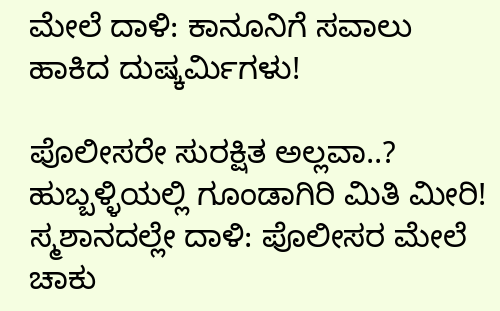ಮೇಲೆ ದಾಳಿ: ಕಾನೂನಿಗೆ ಸವಾಲು ಹಾಕಿದ ದುಷ್ಕರ್ಮಿಗಳು!

ಪೊಲೀಸರೇ ಸುರಕ್ಷಿತ ಅಲ್ಲವಾ..? ಹುಬ್ಬಳ್ಳಿಯಲ್ಲಿ ಗೂಂಡಾಗಿರಿ ಮಿತಿ ಮೀರಿ! ಸ್ಮಶಾನದಲ್ಲೇ ದಾಳಿ: ಪೊಲೀಸರ ಮೇಲೆ ಚಾಕು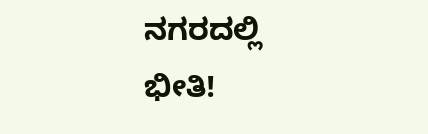ನಗರದಲ್ಲಿ ಭೀತಿ!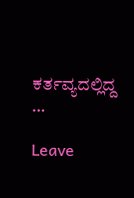ಕರ್ತವ್ಯದಲ್ಲಿದ್ದ …

Leave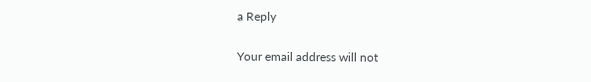a Reply

Your email address will not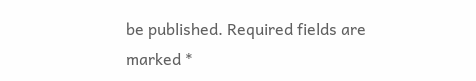be published. Required fields are marked *